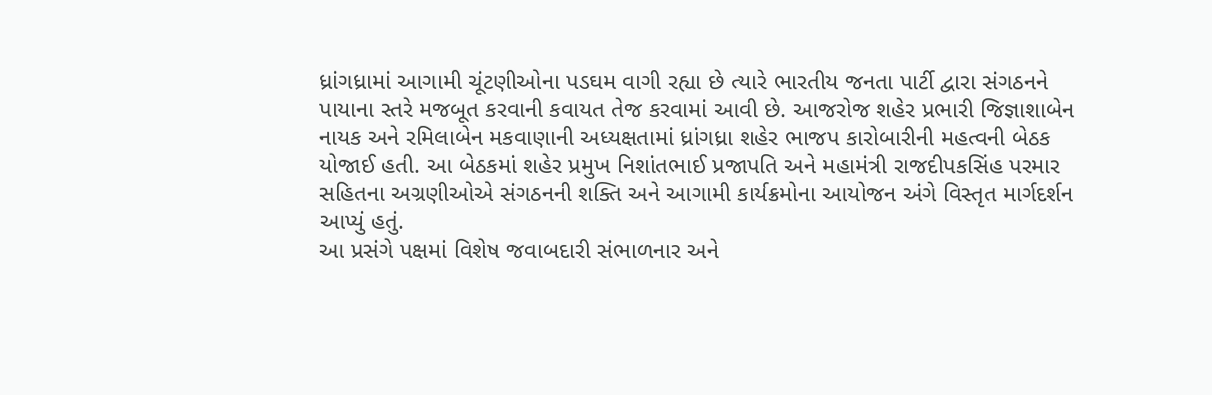ધ્રાંગધ્રામાં આગામી ચૂંટણીઓના પડઘમ વાગી રહ્યા છે ત્યારે ભારતીય જનતા પાર્ટી દ્વારા સંગઠનને પાયાના સ્તરે મજબૂત કરવાની કવાયત તેજ કરવામાં આવી છે. આજરોજ શહેર પ્રભારી જિજ્ઞાશાબેન નાયક અને રમિલાબેન મકવાણાની અધ્યક્ષતામાં ધ્રાંગધ્રા શહેર ભાજપ કારોબારીની મહત્વની બેઠક યોજાઈ હતી. આ બેઠકમાં શહેર પ્રમુખ નિશાંતભાઈ પ્રજાપતિ અને મહામંત્રી રાજદીપકસિંહ પરમાર સહિતના અગ્રણીઓએ સંગઠનની શક્તિ અને આગામી કાર્યક્રમોના આયોજન અંગે વિસ્તૃત માર્ગદર્શન આપ્યું હતું.
આ પ્રસંગે પક્ષમાં વિશેષ જવાબદારી સંભાળનાર અને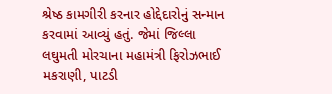શ્રેષ્ઠ કામગીરી કરનાર હોદ્દેદારોનું સન્માન કરવામાં આવ્યું હતું. જેમાં જિલ્લા લઘુમતી મોરચાના મહામંત્રી ફિરોઝભાઈ મકરાણી, પાટડી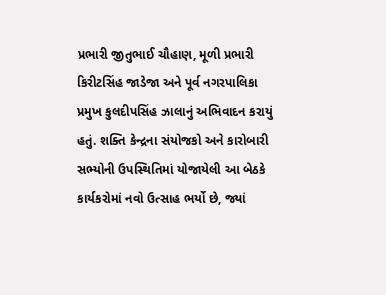પ્રભારી જીતુભાઈ ચૌહાણ, મૂળી પ્રભારી કિરીટસિંહ જાડેજા અને પૂર્વ નગરપાલિકા પ્રમુખ કુલદીપસિંહ ઝાલાનું અભિવાદન કરાયું હતું. શક્તિ કેન્દ્રના સંયોજકો અને કારોબારી સભ્યોની ઉપસ્થિતિમાં યોજાયેલી આ બેઠકે કાર્યકરોમાં નવો ઉત્સાહ ભર્યો છે, જ્યાં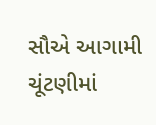સૌએ આગામી ચૂંટણીમાં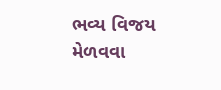ભવ્ય વિજય મેળવવા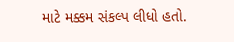માટે મક્કમ સંકલ્પ લીધો હતો.